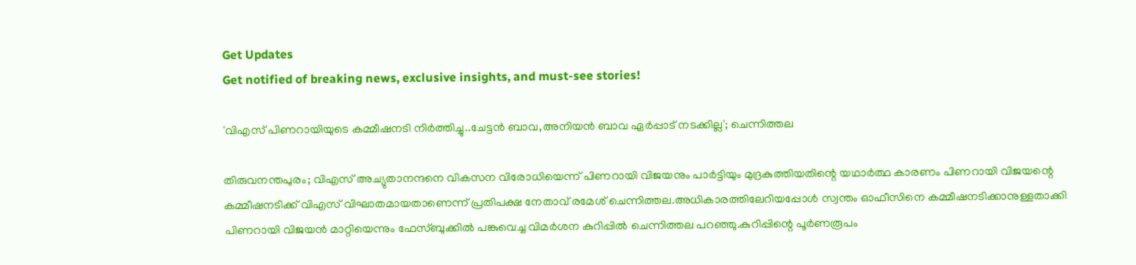Get Updates
Get notified of breaking news, exclusive insights, and must-see stories!

'വിഎസ് പിണറായിയുടെ കമ്മീഷനടി നിർത്തിച്ചു..ചേട്ടന്‍ ബാവ,അനിയന്‍ ബാവ ഏര്‍പ്പാട് നടക്കില്ല'; ചെന്നിത്തല

തിരുവനന്തപുരം; വിഎസ് അച്യുതാനന്ദനെ വികസന വിരോധിയെന്ന് പിണറായി വിജയനും പാർട്ടിയും മുദ്രകുത്തിയതിന്റെ യഥാർത്ഥ കാരണം പിണറായി വിജയന്റെ കമ്മീഷനടിക്ക് വിഎസ് വിഘാതമായതാണെന്ന് പ്രതിപക്ഷ നേതാവ് രമേശ് ചെന്നിത്തല.അധികാരത്തിലേറിയപ്പോൾ സ്വന്തം ഓഫീസിനെ കമ്മീഷനടിക്കാനുള്ളതാക്കി പിണറായി വിജയൻ മാറ്റിയെന്നും ഫേസ്ബുക്കിൽ പങ്കുവെച്ച വിമർശന കുറിപ്പിൽ ചെന്നിത്തല പറഞ്ഞു.കുറിപ്പിന്റെ പൂർണരൂപം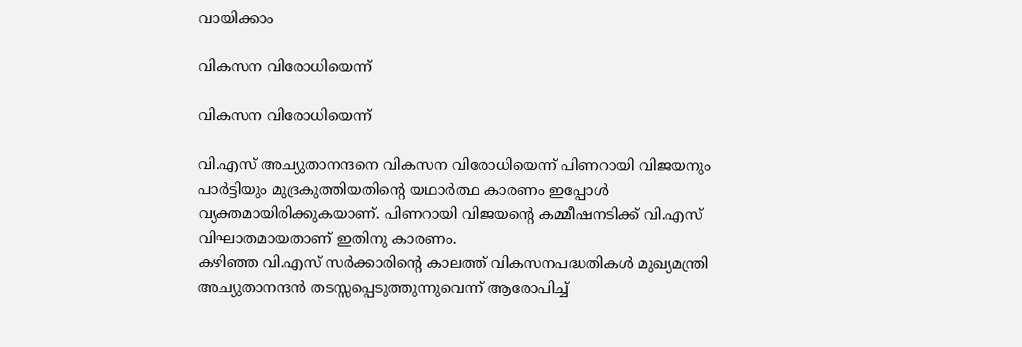വായിക്കാം

വികസന വിരോധിയെന്ന്

വികസന വിരോധിയെന്ന്

വി.എസ് അച്യുതാനന്ദനെ വികസന വിരോധിയെന്ന് പിണറായി വിജയനും പാർട്ടിയും മുദ്രകുത്തിയതിന്റെ യഥാർത്ഥ കാരണം ഇപ്പോൾ വ്യക്തമായിരിക്കുകയാണ്. പിണറായി വിജയന്റെ കമ്മീഷനടിക്ക് വി.എസ് വിഘാതമായതാണ് ഇതിനു കാരണം.
കഴിഞ്ഞ വി.എസ് സര്‍ക്കാരിന്റെ കാലത്ത് വികസനപദ്ധതികള്‍ മുഖ്യമന്ത്രി അച്യുതാനന്ദന്‍ തടസ്സപ്പെടുത്തുന്നുവെന്ന് ആരോപിച്ച്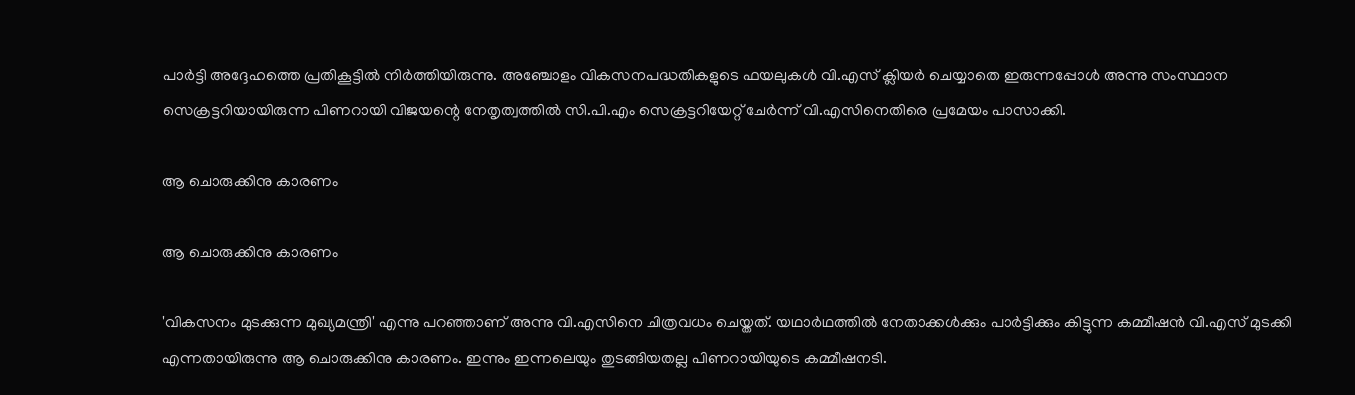പാര്‍ട്ടി അദ്ദേഹത്തെ പ്രതികൂട്ടില്‍ നിര്‍ത്തിയിരുന്നു. അഞ്ചോളം വികസനപദ്ധതികളുടെ ഫയലുകള്‍ വി.എസ് ക്ലിയര്‍ ചെയ്യാതെ ഇരുന്നപ്പോള്‍ അന്നു സംസ്ഥാന സെക്രട്ടറിയായിരുന്ന പിണറായി വിജയന്റെ നേതൃത്വത്തില്‍ സി.പി.എം സെക്രട്ടറിയേറ്റ് ചേര്‍ന്ന് വി.എസിനെതിരെ പ്രമേയം പാസാക്കി.

ആ ചൊരുക്കിനു കാരണം

ആ ചൊരുക്കിനു കാരണം

'വികസനം മുടക്കുന്ന മുഖ്യമന്ത്രി' എന്നു പറഞ്ഞാണ് അന്നു വി.എസിനെ ചിത്രവധം ചെയ്തത്. യഥാര്‍ഥത്തില്‍ നേതാക്കള്‍ക്കും പാര്‍ട്ടിക്കും കിട്ടുന്ന കമ്മീഷന്‍ വി.എസ് മുടക്കി എന്നതായിരുന്നു ആ ചൊരുക്കിനു കാരണം. ഇന്നും ഇന്നലെയും തുടങ്ങിയതല്ല പിണറായിയുടെ കമ്മീഷനടി.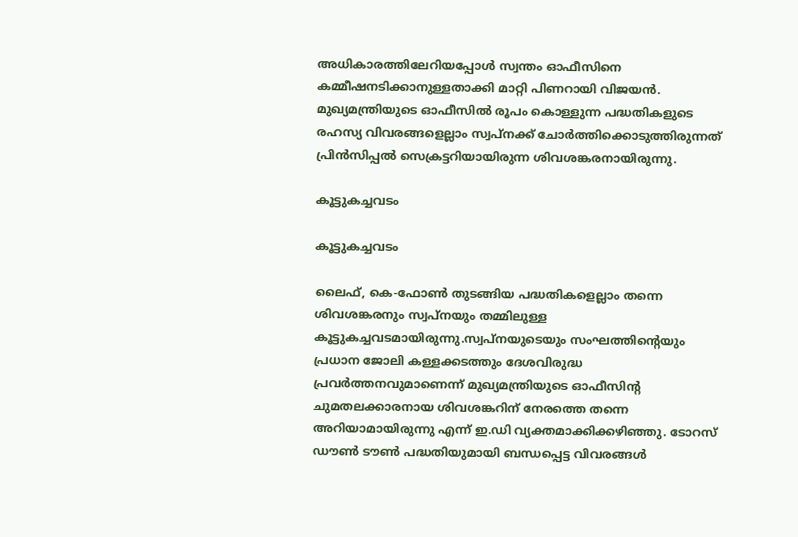അധികാരത്തിലേറിയപ്പോൾ സ്വന്തം ഓഫീസിനെ കമ്മീഷനടിക്കാനുള്ളതാക്കി മാറ്റി പിണറായി വിജയൻ. മുഖ്യമന്ത്രിയുടെ ഓഫീസിൽ രൂപം കൊള്ളുന്ന പദ്ധതികളുടെ രഹസ്യ വിവരങ്ങളെല്ലാം സ്വപ്നക്ക് ചോര്‍ത്തിക്കൊടുത്തിരുന്നത് പ്രിന്‍സിപ്പല്‍ സെക്രട്ടറിയായിരുന്ന ശിവശങ്കരനായിരുന്നു.

കൂട്ടുകച്ചവടം

കൂട്ടുകച്ചവടം

ലൈഫ്, കെ-ഫോണ്‍ തുടങ്ങിയ പദ്ധതികളെല്ലാം തന്നെ ശിവശങ്കരനും സ്വപ്നയും തമ്മിലുള്ള കൂട്ടുകച്ചവടമായിരുന്നു.സ്വപ്നയുടെയും സംഘത്തിന്റെയും പ്രധാന ജോലി കള്ളക്കടത്തും ദേശവിരുദ്ധ പ്രവര്‍ത്തനവുമാണെന്ന് മുഖ്യമന്ത്രിയുടെ ഓഫീസിന്റ ചുമതലക്കാരനായ ശിവശങ്കറിന് നേരത്തെ തന്നെ അറിയാമായിരുന്നു എന്ന് ഇ.ഡി വ്യക്തമാക്കിക്കഴിഞ്ഞു. ടോറസ് ഡൗൺ ടൗൺ പദ്ധതിയുമായി ബന്ധപ്പെട്ട വിവരങ്ങൾ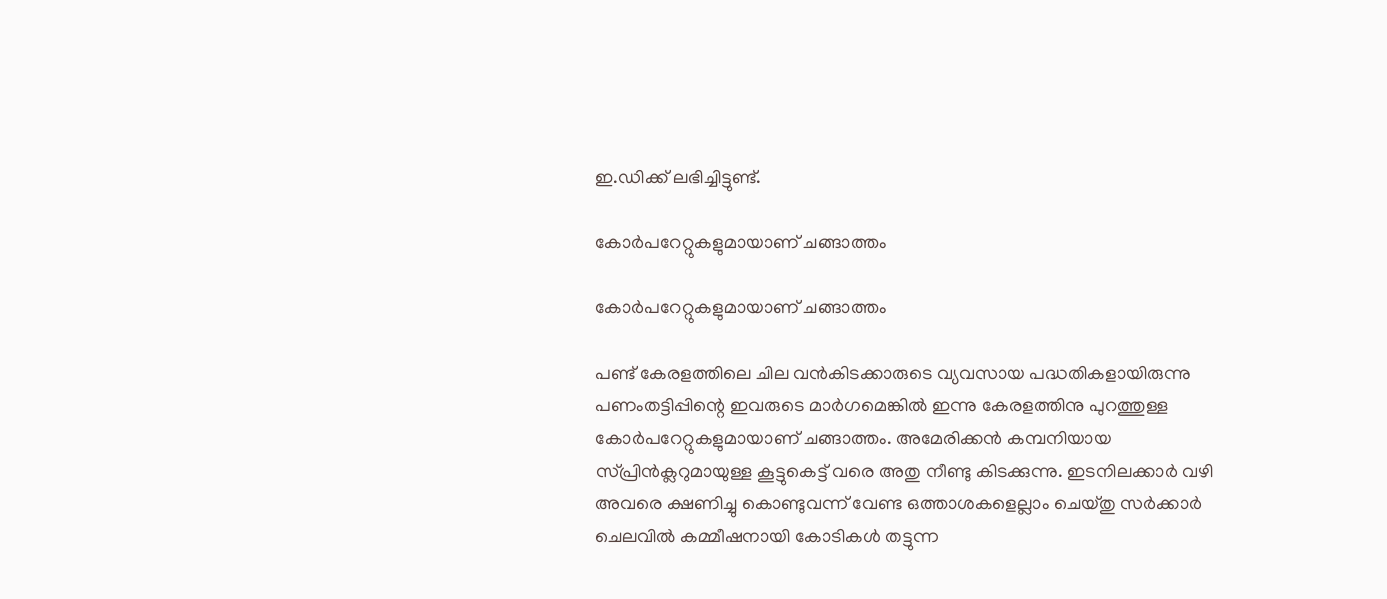ഇ.ഡിക്ക് ലഭിച്ചിട്ടുണ്ട്.

കോര്‍പറേറ്റുകളുമായാണ് ചങ്ങാത്തം

കോര്‍പറേറ്റുകളുമായാണ് ചങ്ങാത്തം

പണ്ട് കേരളത്തിലെ ചില വന്‍കിടക്കാരുടെ വ്യവസായ പദ്ധതികളായിരുന്നു പണംതട്ടിപ്പിന്റെ ഇവരുടെ മാർഗമെങ്കിൽ ഇന്നു കേരളത്തിനു പുറത്തുള്ള കോര്‍പറേറ്റുകളുമായാണ് ചങ്ങാത്തം. അമേരിക്കന്‍ കമ്പനിയായ സ്പ്രിന്‍ക്ലറുമായുള്ള കൂട്ടുകെട്ട് വരെ അതു നീണ്ടു കിടക്കുന്നു. ഇടനിലക്കാര്‍ വഴി അവരെ ക്ഷണിച്ചു കൊണ്ടുവന്ന് വേണ്ട ഒത്താശകളെല്ലാം ചെയ്തു സര്‍ക്കാര്‍ ചെലവില്‍ കമ്മീഷനായി കോടികള്‍ തട്ടുന്ന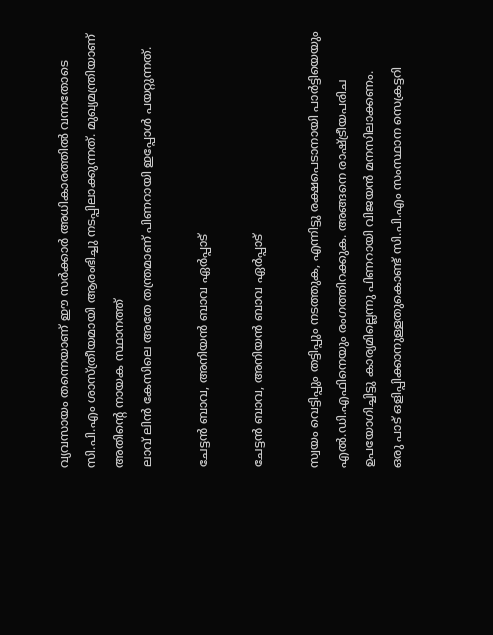വ്യവസായം തന്നെയാണ് ഈ സര്‍ക്കാര്‍ അധികാരത്തില്‍ വന്നതോടെ സി.പി.എം ശാസ്ത്രീയമായി ആരംഭിച്ചു നടപ്പിലാക്കുന്നത്. മുഖ്യമന്ത്രിയാണ് അതിന്റെ നായക സ്ഥാനത്ത്
ലാവ് ലിന്‍ കേസിലെ അതേ തന്ത്രമാണ് പിണറായി ഇപ്പോൾ പയറ്റുന്നത്.

ചേട്ടന്‍ ബാവ, അനിയന്‍ ബാവ ഏര്‍പ്പാട്

ചേട്ടന്‍ ബാവ, അനിയന്‍ ബാവ ഏര്‍പ്പാട്

സ്വയം വെട്ടിപ്പും തട്ടിപ്പും നടത്തുക, എന്നിട്ടു രക്ഷപെടാനായി പാര്‍ട്ടിയെയും എല്‍.ഡി.എഫിനെയും രംഗത്തിറക്കുക. അങ്ങനെ രാഷ്ട്രീയപരിച ഉപയോഗിച്ചിട്ടു കാര്യമില്ലെന്നു പിണറായി വിജയന്‍ മനസിലാക്കണം.
ഒരു പാട് ഒളിപ്പിക്കാനുള്ളതുകൊണ്ട് സി.പി.എം സംസ്ഥാന സെക്രട്ടറി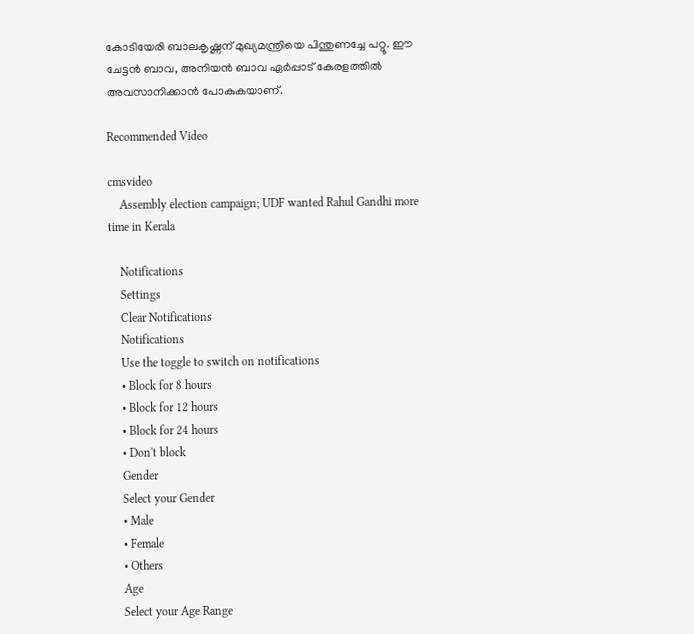കോടിയേരി ബാലകൃഷ്ണന് മുഖ്യമന്ത്രിയെ പിന്തുണച്ചേ പറ്റൂ. ഈ ചേട്ടന്‍ ബാവ, അനിയന്‍ ബാവ ഏര്‍പ്പാട് കേരളത്തില്‍ അവസാനിക്കാന്‍ പോകുകയാണ്.

Recommended Video

cmsvideo
    Assembly election campaign; UDF wanted Rahul Gandhi more time in Kerala

    Notifications
    Settings
    Clear Notifications
    Notifications
    Use the toggle to switch on notifications
    • Block for 8 hours
    • Block for 12 hours
    • Block for 24 hours
    • Don't block
    Gender
    Select your Gender
    • Male
    • Female
    • Others
    Age
    Select your Age Range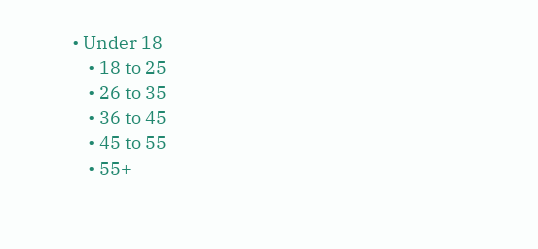• Under 18
    • 18 to 25
    • 26 to 35
    • 36 to 45
    • 45 to 55
    • 55+